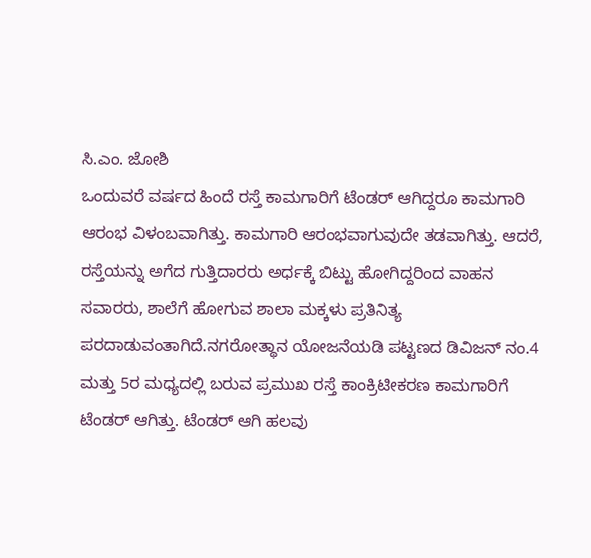ಸಿ.ಎಂ. ಜೋಶಿ
ಒಂದುವರೆ ವರ್ಷದ ಹಿಂದೆ ರಸ್ತೆ ಕಾಮಗಾರಿಗೆ ಟೆಂಡರ್ ಆಗಿದ್ದರೂ ಕಾಮಗಾರಿ ಆರಂಭ ವಿಳಂಬವಾಗಿತ್ತು. ಕಾಮಗಾರಿ ಆರಂಭವಾಗುವುದೇ ತಡವಾಗಿತ್ತು. ಆದರೆ, ರಸ್ತೆಯನ್ನು ಅಗೆದ ಗುತ್ತಿದಾರರು ಅರ್ಧಕ್ಕೆ ಬಿಟ್ಟು ಹೋಗಿದ್ದರಿಂದ ವಾಹನ ಸವಾರರು, ಶಾಲೆಗೆ ಹೋಗುವ ಶಾಲಾ ಮಕ್ಕಳು ಪ್ರತಿನಿತ್ಯ ಪರದಾಡುವಂತಾಗಿದೆ.ನಗರೋತ್ಥಾನ ಯೋಜನೆಯಡಿ ಪಟ್ಟಣದ ಡಿವಿಜನ್ ನಂ.4 ಮತ್ತು 5ರ ಮಧ್ಯದಲ್ಲಿ ಬರುವ ಪ್ರಮುಖ ರಸ್ತೆ ಕಾಂಕ್ರಿಟೀಕರಣ ಕಾಮಗಾರಿಗೆ ಟೆಂಡರ್ ಆಗಿತ್ತು. ಟೆಂಡರ್ ಆಗಿ ಹಲವು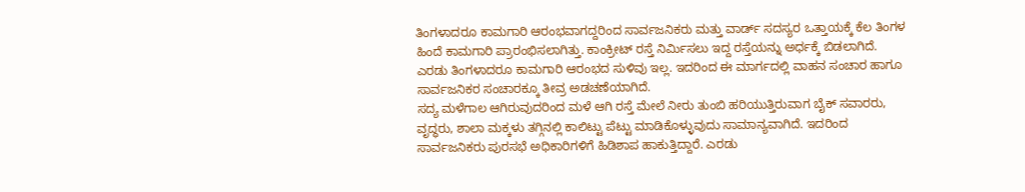ತಿಂಗಳಾದರೂ ಕಾಮಗಾರಿ ಆರಂಭವಾಗದ್ದರಿಂದ ಸಾರ್ವಜನಿಕರು ಮತ್ತು ವಾರ್ಡ್ ಸದಸ್ಯರ ಒತ್ತಾಯಕ್ಕೆ ಕೆಲ ತಿಂಗಳ ಹಿಂದೆ ಕಾಮಗಾರಿ ಪ್ರಾರಂಭಿಸಲಾಗಿತ್ತು. ಕಾಂಕ್ರೀಟ್ ರಸ್ತೆ ನಿರ್ಮಿಸಲು ಇದ್ದ ರಸ್ತೆಯನ್ನು ಅರ್ಧಕ್ಕೆ ಬಿಡಲಾಗಿದೆ. ಎರಡು ತಿಂಗಳಾದರೂ ಕಾಮಗಾರಿ ಆರಂಭದ ಸುಳಿವು ಇಲ್ಲ. ಇದರಿಂದ ಈ ಮಾರ್ಗದಲ್ಲಿ ವಾಹನ ಸಂಚಾರ ಹಾಗೂ ಸಾರ್ವಜನಿಕರ ಸಂಚಾರಕ್ಕೂ ತೀವ್ರ ಅಡಚಣೆಯಾಗಿದೆ.
ಸದ್ಯ ಮಳೆಗಾಲ ಆಗಿರುವುದರಿಂದ ಮಳೆ ಆಗಿ ರಸ್ತೆ ಮೇಲೆ ನೀರು ತುಂಬಿ ಹರಿಯುತ್ತಿರುವಾಗ ಬೈಕ್ ಸವಾರರು, ವೃದ್ಧರು, ಶಾಲಾ ಮಕ್ಕಳು ತಗ್ಗಿನಲ್ಲಿ ಕಾಲಿಟ್ಟು ಪೆಟ್ಟು ಮಾಡಿಕೊಳ್ಳುವುದು ಸಾಮಾನ್ಯವಾಗಿದೆ. ಇದರಿಂದ ಸಾರ್ವಜನಿಕರು ಪುರಸಭೆ ಅಧಿಕಾರಿಗಳಿಗೆ ಹಿಡಿಶಾಪ ಹಾಕುತ್ತಿದ್ದಾರೆ. ಎರಡು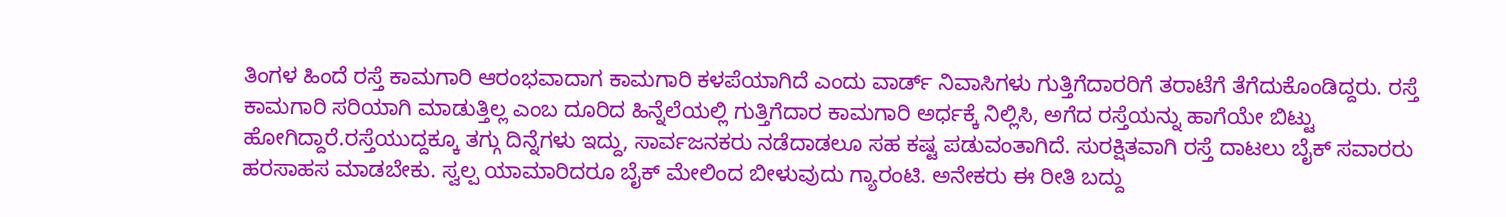ತಿಂಗಳ ಹಿಂದೆ ರಸ್ತೆ ಕಾಮಗಾರಿ ಆರಂಭವಾದಾಗ ಕಾಮಗಾರಿ ಕಳಪೆಯಾಗಿದೆ ಎಂದು ವಾರ್ಡ್ ನಿವಾಸಿಗಳು ಗುತ್ತಿಗೆದಾರರಿಗೆ ತರಾಟೆಗೆ ತೆಗೆದುಕೊಂಡಿದ್ದರು. ರಸ್ತೆ ಕಾಮಗಾರಿ ಸರಿಯಾಗಿ ಮಾಡುತ್ತಿಲ್ಲ ಎಂಬ ದೂರಿದ ಹಿನ್ನೆಲೆಯಲ್ಲಿ ಗುತ್ತಿಗೆದಾರ ಕಾಮಗಾರಿ ಅರ್ಧಕ್ಕೆ ನಿಲ್ಲಿಸಿ, ಅಗೆದ ರಸ್ತೆಯನ್ನು ಹಾಗೆಯೇ ಬಿಟ್ಟು ಹೋಗಿದ್ದಾರೆ.ರಸ್ತೆಯುದ್ದಕ್ಕೂ ತಗ್ಗು ದಿನ್ನೆಗಳು ಇದ್ದು, ಸಾರ್ವಜನಕರು ನಡೆದಾಡಲೂ ಸಹ ಕಷ್ಟ ಪಡುವಂತಾಗಿದೆ. ಸುರಕ್ಷಿತವಾಗಿ ರಸ್ತೆ ದಾಟಲು ಬೈಕ್ ಸವಾರರು ಹರಸಾಹಸ ಮಾಡಬೇಕು. ಸ್ವಲ್ಪ ಯಾಮಾರಿದರೂ ಬೈಕ್ ಮೇಲಿಂದ ಬೀಳುವುದು ಗ್ಯಾರಂಟಿ. ಅನೇಕರು ಈ ರೀತಿ ಬದ್ದು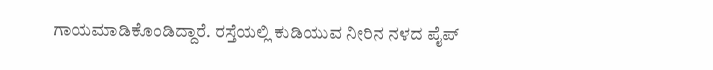ಗಾಯಮಾಡಿಕೊಂಡಿದ್ದಾರೆ. ರಸ್ತೆಯಲ್ಲಿ ಕುಡಿಯುವ ನೀರಿನ ನಳದ ಪೈಪ್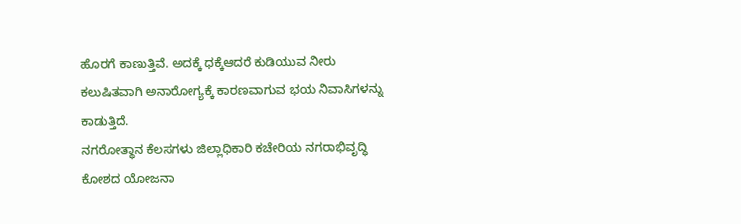ಹೊರಗೆ ಕಾಣುತ್ತಿವೆ. ಅದಕ್ಕೆ ಧಕ್ಕೆಆದರೆ ಕುಡಿಯುವ ನೀರು ಕಲುಷಿತವಾಗಿ ಅನಾರೋಗ್ಯಕ್ಕೆ ಕಾರಣವಾಗುವ ಭಯ ನಿವಾಸಿಗಳನ್ನು ಕಾಡುತ್ತಿದೆ.
ನಗರೋತ್ಥಾನ ಕೆಲಸಗಳು ಜಿಲ್ಲಾಧಿಕಾರಿ ಕಚೇರಿಯ ನಗರಾಭಿವೃದ್ಧಿ ಕೋಶದ ಯೋಜನಾ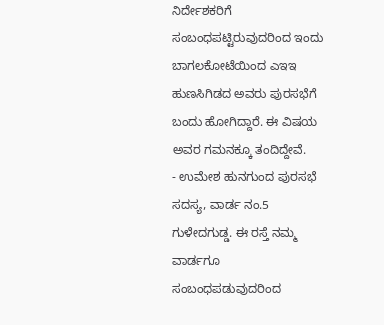ನಿರ್ದೇಶಕರಿಗೆ ಸಂಬಂಧಪಟ್ಟಿರುವುದರಿಂದ ಇಂದು ಬಾಗಲಕೋಟೆಯಿಂದ ಎಇಇ ಹುಣಸಿಗಿಡದ ಅವರು ಪುರಸಭೆಗೆ ಬಂದು ಹೋಗಿದ್ದಾರೆ. ಈ ವಿಷಯ ಅವರ ಗಮನಕ್ಕೂ ತಂದಿದ್ದೇವೆ.
- ಉಮೇಶ ಹುನಗುಂದ ಪುರಸಭೆ ಸದಸ್ಯ, ವಾರ್ಡ ನಂ.5 ಗುಳೇದಗುಡ್ಡ. ಈ ರಸ್ತೆ ನಮ್ಮ ವಾರ್ಡಗೂ ಸಂಬಂಧಪಡುವುದರಿಂದ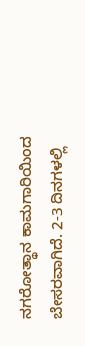ನಗರೋತ್ಥಾನ ಕಾಮಗಾರಿಯಿಂದ ಬೇಸರವಾಗಿದೆ. 2-3 ದಿನಗಳಲ್ಲಿ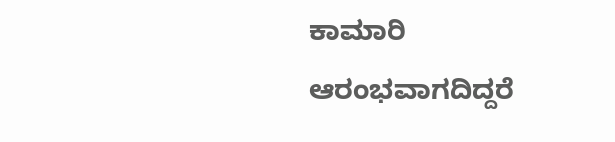ಕಾಮಾರಿ ಆರಂಭವಾಗದಿದ್ದರೆ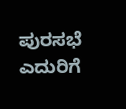ಪುರಸಭೆ ಎದುರಿಗೆ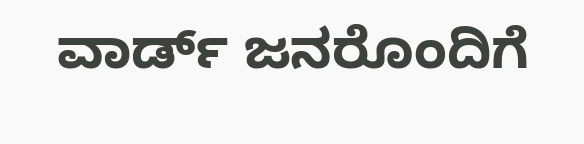ವಾರ್ಡ್ ಜನರೊಂದಿಗೆ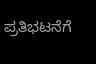ಪ್ರತಿಭಟನೆಗೆ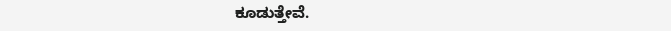ಕೂಡುತ್ತೇವೆ.